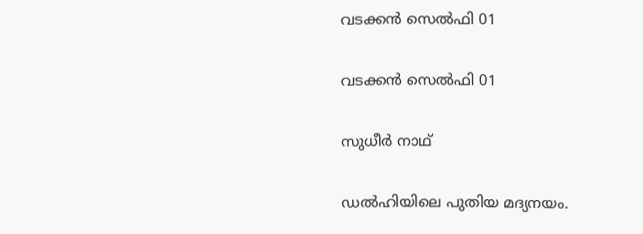വടക്കന്‍ സെല്‍ഫി 01

വടക്കന്‍ സെല്‍ഫി 01

സുധീര്‍ നാഥ്

ഡല്‍ഹിയിലെ പുതിയ മദ്യനയം.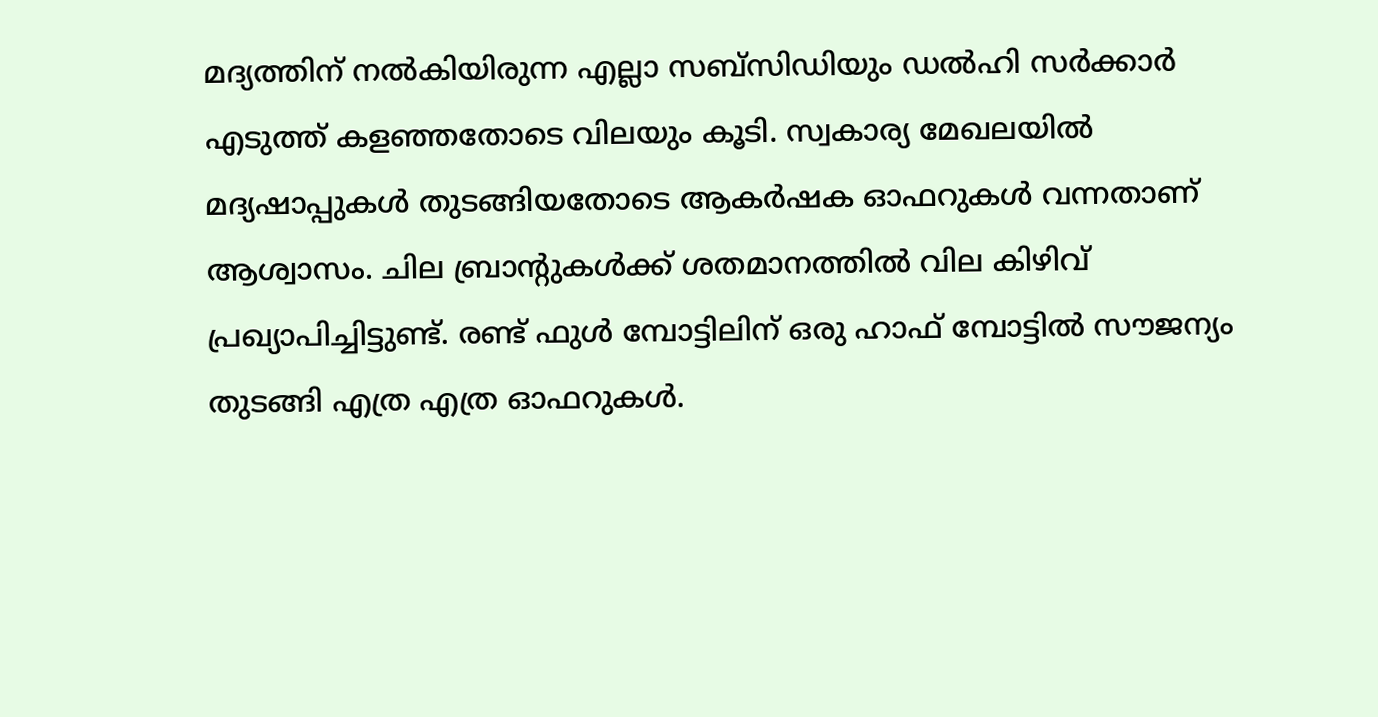മദ്യത്തിന് നല്‍കിയിരുന്ന എല്ലാ സബ്സിഡിയും ഡല്‍ഹി സര്‍ക്കാര്‍ എടുത്ത് കളഞ്ഞതോടെ വിലയും കൂടി. സ്വകാര്യ മേഖലയില്‍ മദ്യഷാപ്പുകള്‍ തുടങ്ങിയതോടെ ആകര്‍ഷക ഓഫറുകള്‍ വന്നതാണ് ആശ്വാസം. ചില ബ്രാന്‍റുകള്‍ക്ക് ശതമാനത്തില്‍ വില കിഴിവ് പ്രഖ്യാപിച്ചിട്ടുണ്ട്. രണ്ട് ഫുള്‍ മ്പോട്ടിലിന് ഒരു ഹാഫ് മ്പോട്ടില്‍ സൗജന്യം തുടങ്ങി എത്ര എത്ര ഓഫറുകള്‍.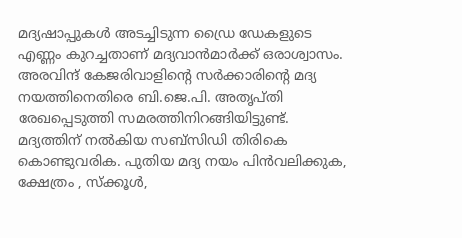മദ്യഷാപ്പുകള്‍ അടച്ചിടുന്ന ഡ്രൈ ഡേകളുടെ എണ്ണം കുറച്ചതാണ് മദ്യവാന്‍മാര്‍ക്ക് ഒരാശ്വാസം. അരവിന്ദ് കേജരിവാളിന്‍റെ സര്‍ക്കാരിന്‍റെ മദ്യ നയത്തിനെതിരെ ബി.ജെ.പി. അതൃപ്തി രേഖപ്പെടുത്തി സമരത്തിനിറങ്ങിയിട്ടുണ്ട്. മദ്യത്തിന് നല്‍കിയ സബ്സിഡി തിരികെ കൊണ്ടുവരിക. പുതിയ മദ്യ നയം പിന്‍വലിക്കുക, ക്ഷേത്രം , സ്ക്കൂള്‍,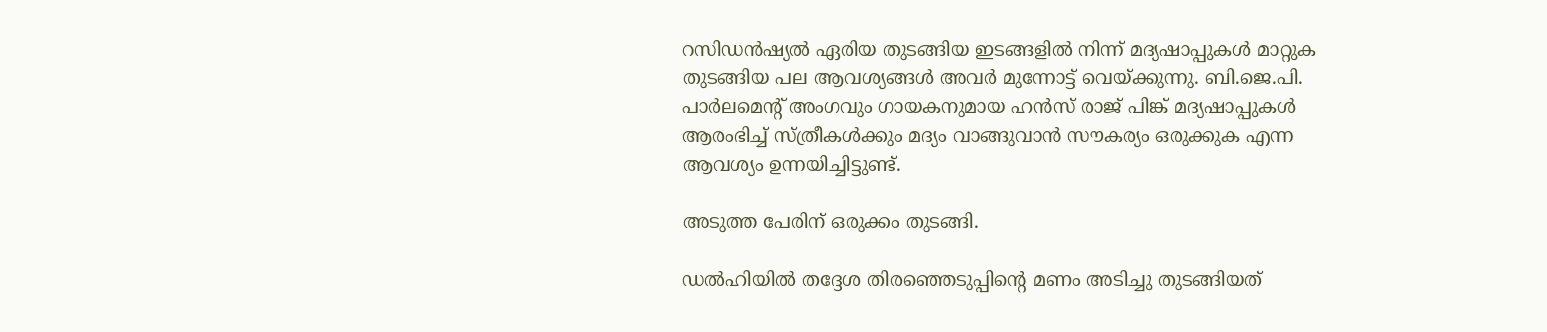റസിഡന്‍ഷ്യല്‍ ഏരിയ തുടങ്ങിയ ഇടങ്ങളില്‍ നിന്ന് മദ്യഷാപ്പുകള്‍ മാറ്റുക തുടങ്ങിയ പല ആവശ്യങ്ങള്‍ അവര്‍ മുന്നോട്ട് വെയ്ക്കുന്നു. ബി.ജെ.പി. പാര്‍ലമെന്‍റ് അംഗവും ഗായകനുമായ ഹന്‍സ് രാജ് പിങ്ക് മദ്യഷാപ്പുകള്‍ ആരംഭിച്ച് സ്ത്രീകള്‍ക്കും മദ്യം വാങ്ങുവാന്‍ സൗകര്യം ഒരുക്കുക എന്ന ആവശ്യം ഉന്നയിച്ചിട്ടുണ്ട്.

അടുത്ത പേരിന് ഒരുക്കം തുടങ്ങി.

ഡല്‍ഹിയില്‍ തദ്ദേശ തിരഞ്ഞെടുപ്പിന്‍റെ മണം അടിച്ചു തുടങ്ങിയത്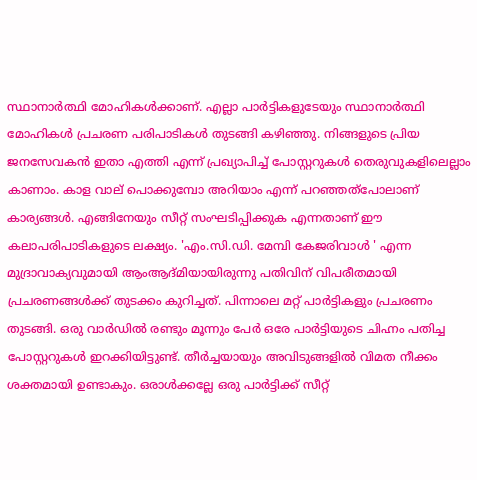സ്ഥാനാര്‍ത്ഥി മോഹികള്‍ക്കാണ്. എല്ലാ പാര്‍ട്ടികളുടേയും സ്ഥാനാര്‍ത്ഥി മോഹികള്‍ പ്രചരണ പരിപാടികള്‍ തുടങ്ങി കഴിഞ്ഞു. നിങ്ങളുടെ പ്രിയ ജനസേവകന്‍ ഇതാ എത്തി എന്ന് പ്രഖ്യാപിച്ച് പോസ്റ്ററുകള്‍ തെരുവുകളിലെല്ലാം കാണാം. കാള വാല് പൊക്കുമ്പോ അറിയാം എന്ന് പറഞ്ഞത്പോലാണ് കാര്യങ്ങള്‍. എങ്ങിനേയും സീറ്റ് സംഘടിപ്പിക്കുക എന്നതാണ് ഈ കലാപരിപാടികളുടെ ലക്ഷ്യം. 'എം.സി.ഡി. മേമ്പി കേജരിവാള്‍ ' എന്ന മുദ്രാവാക്യവുമായി ആംആദ്മിയായിരുന്നു പതിവിന് വിപരീതമായി പ്രചരണങ്ങള്‍ക്ക് തുടക്കം കുറിച്ചത്. പിന്നാലെ മറ്റ് പാര്‍ട്ടികളും പ്രചരണം തുടങ്ങി. ഒരു വാര്‍ഡില്‍ രണ്ടും മൂന്നും പേര്‍ ഒരേ പാര്‍ട്ടിയുടെ ചിഹ്നം പതിച്ച പോസ്റ്ററുകള്‍ ഇറക്കിയിട്ടുണ്ട്. തീര്‍ച്ചയായും അവിടുങ്ങളില്‍ വിമത നീക്കം ശക്തമായി ഉണ്ടാകും. ഒരാള്‍ക്കല്ലേ ഒരു പാര്‍ട്ടിക്ക് സീറ്റ്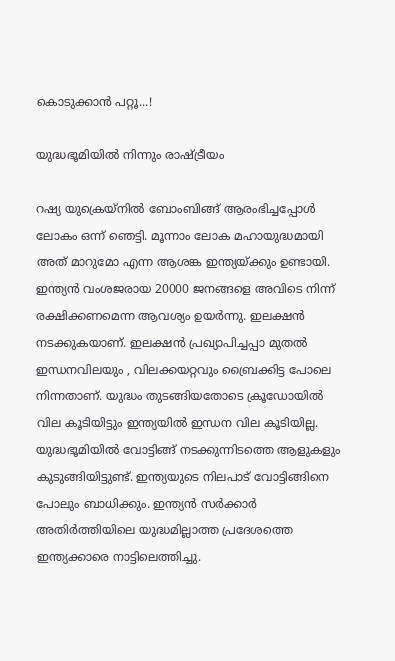കൊടുക്കാന്‍ പറ്റൂ...!

യുദ്ധഭൂമിയില്‍ നിന്നും രാഷ്ട്രീയം

റഷ്യ യുക്രെയ്നില്‍ ബോംബിങ്ങ് ആരംഭിച്ചപ്പോള്‍ ലോകം ഒന്ന് ഞെട്ടി. മൂന്നാം ലോക മഹായുദ്ധമായി അത് മാറുമോ എന്ന ആശങ്ക ഇന്ത്യയ്ക്കും ഉണ്ടായി. ഇന്ത്യന്‍ വംശജരായ 20000 ജനങ്ങളെ അവിടെ നിന്ന് രക്ഷിക്കണമെന്ന ആവശ്യം ഉയര്‍ന്നു. ഇലക്ഷന്‍ നടക്കുകയാണ്. ഇലക്ഷന്‍ പ്രഖ്യാപിച്ചപ്പാ മുതല്‍ ഇന്ധനവിലയും , വിലക്കയറ്റവും ബ്രൈക്കിട്ട പോലെ നിന്നതാണ്. യുദ്ധം തുടങ്ങിയതോടെ ക്രൂഡോയില്‍ വില കൂടിയിട്ടും ഇന്ത്യയില്‍ ഇന്ധന വില കൂടിയില്ല. യുദ്ധഭൂമിയില്‍ വോട്ടിങ്ങ് നടക്കുന്നിടത്തെ ആളുകളും കുടുങ്ങിയിട്ടുണ്ട്. ഇന്ത്യയുടെ നിലപാട് വോട്ടിങ്ങിനെ പോലും ബാധിക്കും. ഇന്ത്യന്‍ സര്‍ക്കാര്‍ അതിര്‍ത്തിയിലെ യുദ്ധമില്ലാത്ത പ്രദേശത്തെ ഇന്ത്യക്കാരെ നാട്ടിലെത്തിച്ചു.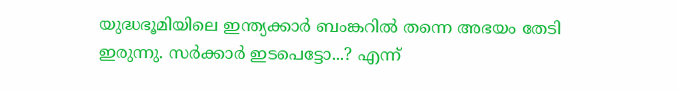യുദ്ധഭൂമിയിലെ ഇന്ത്യക്കാര്‍ ബംങ്കറില്‍ തന്നെ അഭയം തേടി ഇരുന്നു. സര്‍ക്കാര്‍ ഇടപെട്ടോ...? എന്ന്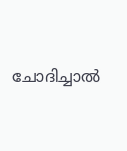ചോദിച്ചാല്‍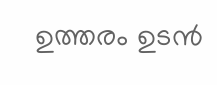ഉത്തരം ഉടന്‍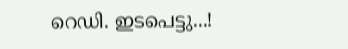റെഡി. ഇടപെട്ടു...!